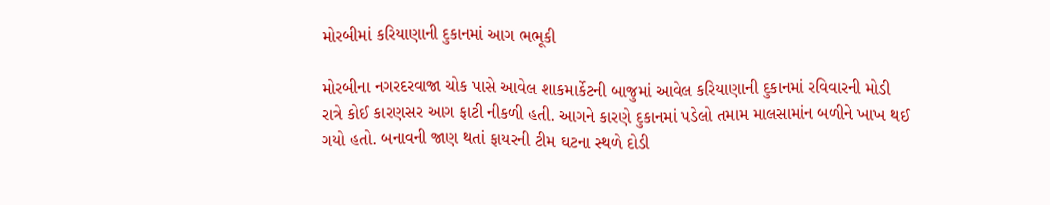મોરબીમાં કરિયાણાની દુકાનમાં આગ ભભૂકી

મોરબીના નગરદરવાજા ચોક પાસે આવેલ શાકમાર્કેટની બાજુમાં આવેલ કરિયાણાની દુકાનમાં રવિવારની મોડી રાત્રે કોઈ કારણસર આગ ફાટી નીકળી હતી. આગને કારણે દુકાનમાં પડેલો તમામ માલસામાંન બળીને ખાખ થઈ ગયો હતો. બનાવની જાણ થતાં ફાયરની ટીમ ઘટના સ્થળે દોડી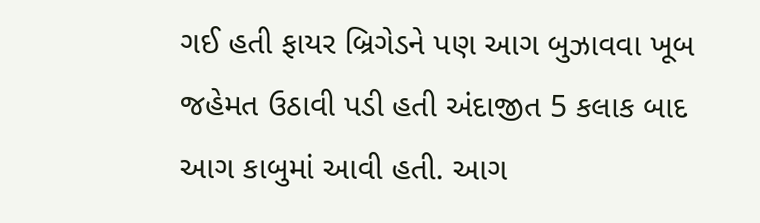ગઈ હતી ફાયર બ્રિગેડને પણ આગ બુઝાવવા ખૂબ જહેમત ઉઠાવી પડી હતી અંદાજીત 5 કલાક બાદ આગ કાબુમાં આવી હતી. આગ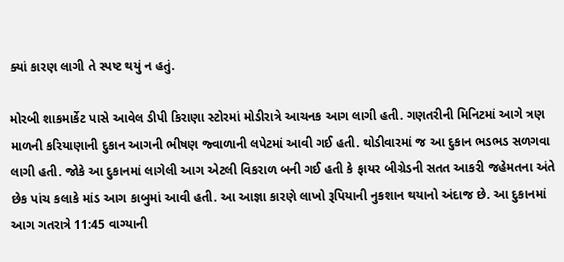ક્યાં કારણ લાગી તે સ્પષ્ટ થયું ન હતું.

મોરબી શાકમાર્કેટ પાસે આવેલ ડીપી કિરાણા સ્ટોરમાં મોડીરાત્રે આચનક આગ લાગી હતી. ગણતરીની મિનિટમાં આગે ત્રણ માળની કરિયાણાની દુકાન આગની ભીષણ જ્વાળાની લપેટમાં આવી ગઈ હતી. થોડીવારમાં જ આ દુકાન ભડભડ સળગવા લાગી હતી. જોકે આ દુકાનમાં લાગેલી આગ એટલી વિકરાળ બની ગઈ હતી કે ફાયર બીગ્રેડની સતત આકરી જહેમતના અંતે છેક પાંચ કલાકે માંડ આગ કાબુમાં આવી હતી. આ આજ્ઞા કારણે લાખો રૂપિયાની નુકશાન થયાનો અંદાજ છે. આ દુકાનમાં આગ ગતરાત્રે 11:45 વાગ્યાની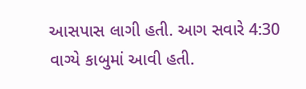આસપાસ લાગી હતી. આગ સવારે 4:30 વાગ્યે કાબુમાં આવી હતી.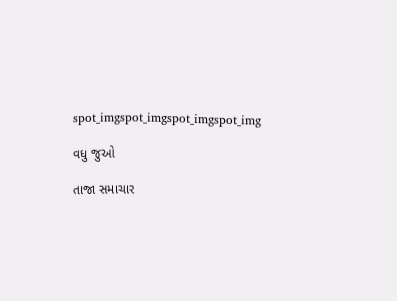spot_imgspot_imgspot_imgspot_img

વધુ જુઓ

તાજા સમાચાર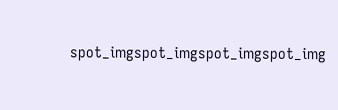spot_imgspot_imgspot_imgspot_img